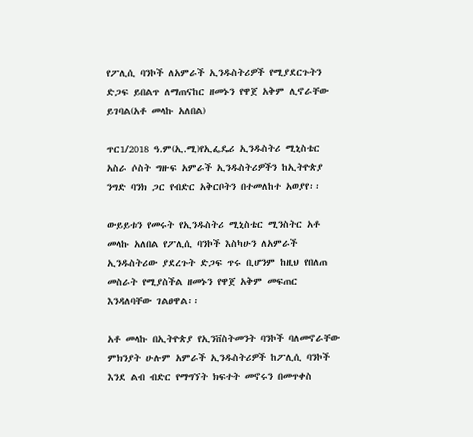የፖሊሲ ባንኮች ለአምራች ኢንዱስትሪዎች የሚያደርጉትን ድጋፍ ይበልጥ ለማጠናከር ዘመኑን የዋጀ አቅም ሊኖራቸው ይገባል(አቶ መላኩ አለበል)

ጥር1/2018 ዓ.ም(ኢ.ሚ)የኢፌዴሪ ኢንዱስትሪ ሚኒስቴር አስራ ሶስት ግዙፍ አምራች ኢንዱስትሪዎችን ከኢትዮጵያ ንግድ ባንክ ጋር የብድር አቅርቦትን በተመለከተ አወያየ፡፡

ውይይቱን የመሩት የኢንዱስትሪ ሚኒስቴር ሚንስትር አቶ መላኩ አለበል የፖሊሲ ባንኮች እስካሁን ለአምራች ኢንዱስትሪው ያደረጉት ድጋፍ ጥሩ ቢሆንም ከዚህ የበለጠ መስራት የሚያስችል ዘመኑን የዋጀ አቅም መፍጠር እንዳለባቸው ገልፀዋል፡፡

አቶ መላኩ በኢትዮጵያ የኢንቨስትመንት ባንኮች ባለመኖራቸው ምክንያት ሁሉም አምራች ኢንዱስትሪዎች ከፖሊሲ ባንኮች እንደ ልብ ብድር የማግኘት ክፍተት መኖሩን በመጥቀስ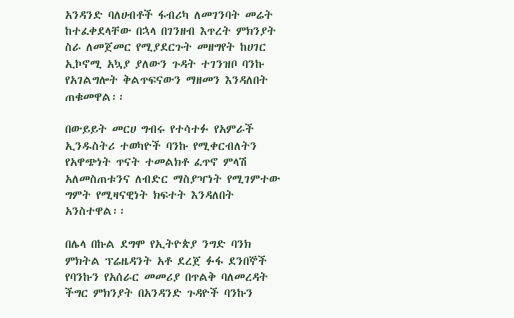አንዳንድ ባለሀብቶች ፋብሪካ ለመገንባት መሬት ከተፈቀደላቸው በኋላ በገንዘብ እጥረት ምክንያት ስራ ለመጀመር የሚያደርጉት መዘግየት ከሀገር ኢኮኖሚ አኳያ ያለውን ጉዳት ተገንዝቦ ባንኩ የአገልግሎት ቅልጥፍናውን ማዘመን እንዳለበት ጠቁመዋል፡፡

በውይይት መርሀ ግብሩ የተሳተፉ የአምራች ኢንዱስትሪ ተወካዮች ባንኩ የሚቀርብለትን የአዋጭነት ጥናት ተመልክቶ ፈጥኖ ምላሽ አለመስጠቱንና ለብድር ማስያዣነት የሚገምተው ግምት የሚዛናዊነት ክፍተት እንዳለበት አንስተዋል፡፡

በሌላ በኩል ደግሞ የኢትዮጵያ ንግድ ባንክ ምክትል ፕሬዜዳንት አቶ ደረጀ ፉፋ ደንበኞች የባንኩን የአሰራር መመሪያ በጥልቅ ባለመረዳት ችግር ምክንያት በአንዳንድ ጉዳዮች ባንኩን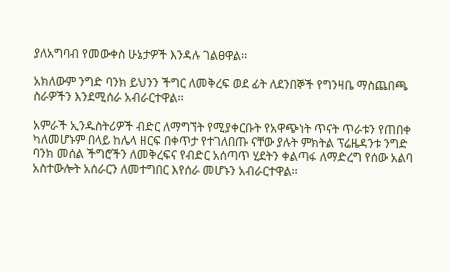ያለአግባብ የመውቀስ ሁኔታዎች እንዳሉ ገልፀዋል፡፡

አክለውም ንግድ ባንክ ይህንን ችግር ለመቅረፍ ወደ ፊት ለደንበኞች የግንዛቤ ማስጨበጫ ስራዎችን እንደሚሰራ አብራርተዋል፡፡

አምራች ኢንዱስትሪዎች ብድር ለማግኘት የሚያቀርቡት የአዋጭነት ጥናት ጥራቱን የጠበቀ ካለመሆኑም በላይ ከሌላ ዘርፍ በቀጥታ የተገለበጡ ናቸው ያሉት ምክትል ፕሬዜዳንቱ ንግድ ባንክ መሰል ችግሮችን ለመቅረፍና የብድር አሰጣጥ ሂደትን ቀልጣፋ ለማድረግ የሰው አልባ አስተውሎት አሰራርን ለመተግበር እየሰራ መሆኑን አብራርተዋል፡፡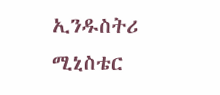ኢንዱስትሪ ሚኒስቴር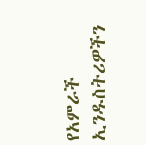የአምራች ኢንዱስትሪዎችን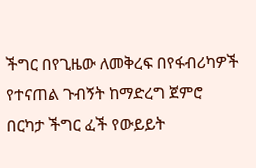ችግር በየጊዜው ለመቅረፍ በየፋብሪካዎች የተናጠል ጉብኝት ከማድረግ ጀምሮ በርካታ ችግር ፈች የውይይት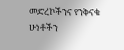መድረኮችንና የንቅናቄ ሁነቶችን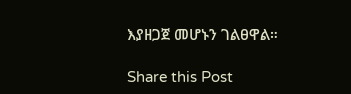እያዘጋጀ መሆኑን ገልፀዋል።

Share this Post